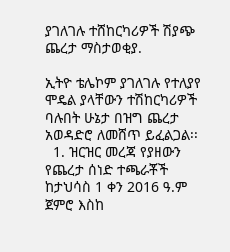ያገለገሉ ተሸከርካሪዎች ሽያጭ ጨረታ ማስታወቂያ.

ኢትዮ ቴሌኮም ያገለገሉ የተለያየ ሞዴል ያላቸውን ተሽከርካሪዎች ባሉበት ሁኔታ በዝግ ጨረታ አወዳድሮ ለመሸጥ ይፈልጋል፡፡
  1. ዝርዝር መረጃ የያዘውን የጨረታ ሰነድ ተጫራቾች ከታህሳስ 1 ቀን 2016 ዓ.ም ጀምሮ እስከ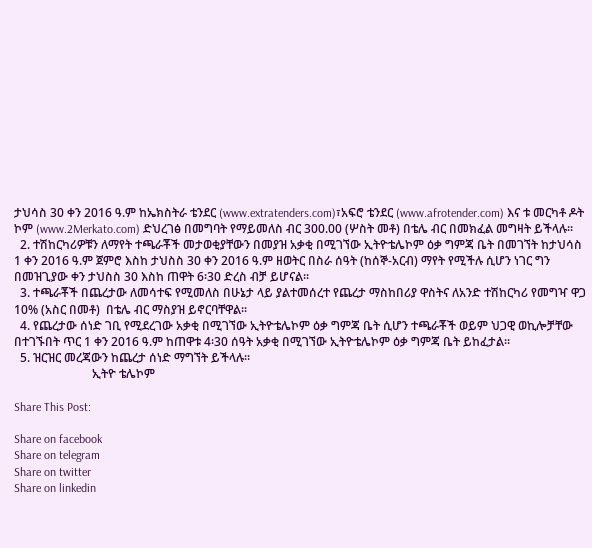ታህሳስ 30 ቀን 2016 ዓ.ም ከኤክስትራ ቴንደር (www.extratenders.com)፣አፍሮ ቴንደር (www.afrotender.com) እና ቱ መርካቶ ዶት ኮም (www.2Merkato.com) ድህረገፅ በመግባት የማይመለስ ብር 300.00 (ሦስት መቶ) በቴሌ ብር በመክፈል መግዛት ይችላሉ፡፡
  2. ተሽከርካሪዎቹን ለማየት ተጫራቾች መታወቂያቸውን በመያዝ አቃቂ በሚገኘው ኢትዮቴሌኮም ዕቃ ግምጃ ቤት በመገኘት ከታህሳስ 1 ቀን 2016 ዓ.ም ጀምሮ እስከ ታህስስ 30 ቀን 2016 ዓ.ም ዘወትር በስራ ሰዓት (ከሰኞ-አርብ) ማየት የሚችሉ ሲሆን ነገር ግን በመዝጊያው ቀን ታህስስ 30 እስከ ጠዋት 6፡30 ድረስ ብቻ ይሆናል፡፡
  3. ተጫራቾች በጨረታው ለመሳተፍ የሚመለስ በሁኔታ ላይ ያልተመሰረተ የጨረታ ማስከበሪያ ዋስትና ለአንድ ተሽከርካሪ የመግዣ ዋጋ 10% (አስር በመቶ)  በቴሌ ብር ማስያዝ ይኖርባቸዋል፡፡
  4. የጨረታው ሰነድ ገቢ የሚደረገው አቃቂ በሚገኘው ኢትዮቴሌኮም ዕቃ ግምጃ ቤት ሲሆን ተጫራቾች ወይም ህጋዊ ወኪሎቻቸው በተገኙበት ጥር 1 ቀን 2016 ዓ.ም ከጠዋቱ 4፡30 ሰዓት አቃቂ በሚገኘው ኢትዮቴሌኮም ዕቃ ግምጃ ቤት ይከፈታል፡፡
  5. ዝርዝር መረጃውን ከጨረታ ሰነድ ማግኘት ይችላሉ፡፡
                          ኢትዮ ቴሌኮም

Share This Post:

Share on facebook
Share on telegram
Share on twitter
Share on linkedin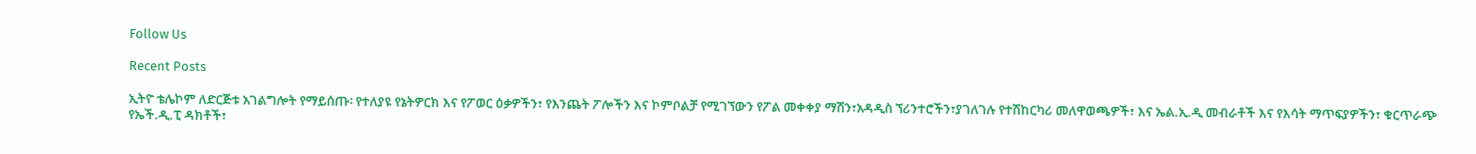Follow Us

Recent Posts

ኢትዮ ቴሌኮም ለድርጅቱ አገልግሎት የማይሰጡ፡ የተለያዩ የኔትዎርክ እና የፖወር ዕቃዎችን፣ የእንጨት ፖሎችን እና ኮምቦልቻ የሚገኘውን የፖል መቀቀያ ማሽን፣አዳዲስ ኘሪንተሮችን፣ያገለገሉ የተሽከርካሪ መለዋወጫዎች፣ እና ኤል.ኢ.ዲ መብራቶች እና የእሳት ማጥፍያዎችን፣ ቁርጥራጭ የኤች.ዲ.ፒ ዳክቶች፣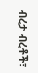ብረታ ብረቶች፣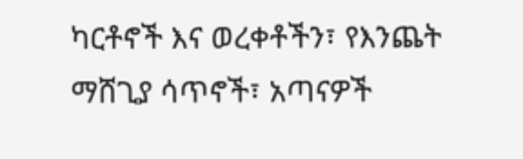ካርቶኖች እና ወረቀቶችን፣ የእንጨት ማሸጊያ ሳጥኖች፣ አጣናዎች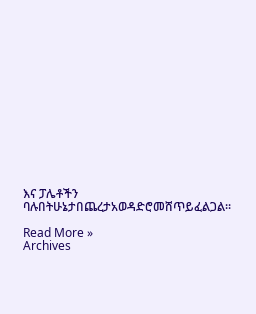እና ፓሌቶችን ባሉበትሁኔታበጨረታአወዳድሮመሸጥይፈልጋል፡፡

Read More »
Archives